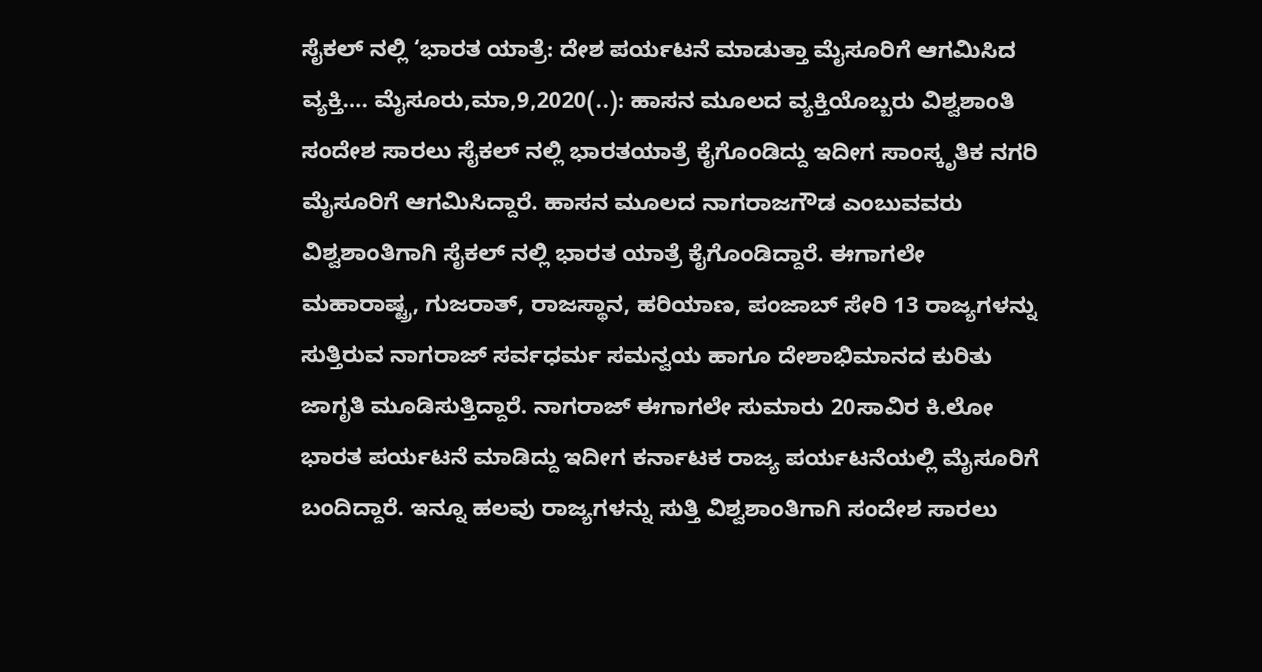ಸೈಕಲ್ ನಲ್ಲಿ ‘ಭಾರತ ಯಾತ್ರೆ: ದೇಶ ಪರ್ಯಟನೆ ಮಾಡುತ್ತಾ ಮೈಸೂರಿಗೆ ಆಗಮಿಸಿದ ವ್ಯಕ್ತಿ…. ಮೈಸೂರು,ಮಾ,9,2020(..): ಹಾಸನ ಮೂಲದ ವ್ಯಕ್ತಿಯೊಬ್ಬರು ವಿಶ್ವಶಾಂತಿ ಸಂದೇಶ ಸಾರಲು ಸೈಕಲ್ ನಲ್ಲಿ ಭಾರತಯಾತ್ರೆ ಕೈಗೊಂಡಿದ್ದು ಇದೀಗ ಸಾಂಸ್ಕೃತಿಕ ನಗರಿ ಮೈಸೂರಿಗೆ ಆಗಮಿಸಿದ್ದಾರೆ. ಹಾಸನ ಮೂಲದ ನಾಗರಾಜಗೌಡ ಎಂಬುವವರು ವಿಶ್ವಶಾಂತಿಗಾಗಿ ಸೈಕಲ್ ನಲ್ಲಿ ಭಾರತ ಯಾತ್ರೆ ಕೈಗೊಂಡಿದ್ದಾರೆ. ಈಗಾಗಲೇ ಮಹಾರಾಷ್ಟ್ರ, ಗುಜರಾತ್, ರಾಜಸ್ಥಾನ, ಹರಿಯಾಣ, ಪಂಜಾಬ್ ಸೇರಿ 13 ರಾಜ್ಯಗಳನ್ನು ಸುತ್ತಿರುವ ನಾಗರಾಜ್ ಸರ್ವಧರ್ಮ ಸಮನ್ವಯ ಹಾಗೂ ದೇಶಾಭಿಮಾನದ ಕುರಿತು ಜಾಗೃತಿ ಮೂಡಿಸುತ್ತಿದ್ದಾರೆ. ನಾಗರಾಜ್ ಈಗಾಗಲೇ ಸುಮಾರು 20ಸಾವಿರ ಕಿ.ಲೋ ಭಾರತ ಪರ್ಯಟನೆ ಮಾಡಿದ್ದು ಇದೀಗ ಕರ್ನಾಟಕ ರಾಜ್ಯ ಪರ್ಯಟನೆಯಲ್ಲಿ ಮೈಸೂರಿಗೆ ಬಂದಿದ್ದಾರೆ. ಇನ್ನೂ ಹಲವು ರಾಜ್ಯಗಳನ್ನು ಸುತ್ತಿ ವಿಶ್ವಶಾಂತಿಗಾಗಿ ಸಂದೇಶ ಸಾರಲು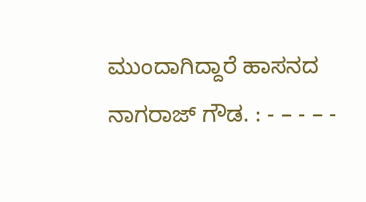ಮುಂದಾಗಿದ್ದಾರೆ ಹಾಸನದ ನಾಗರಾಜ್ ಗೌಡ. : - – - – -